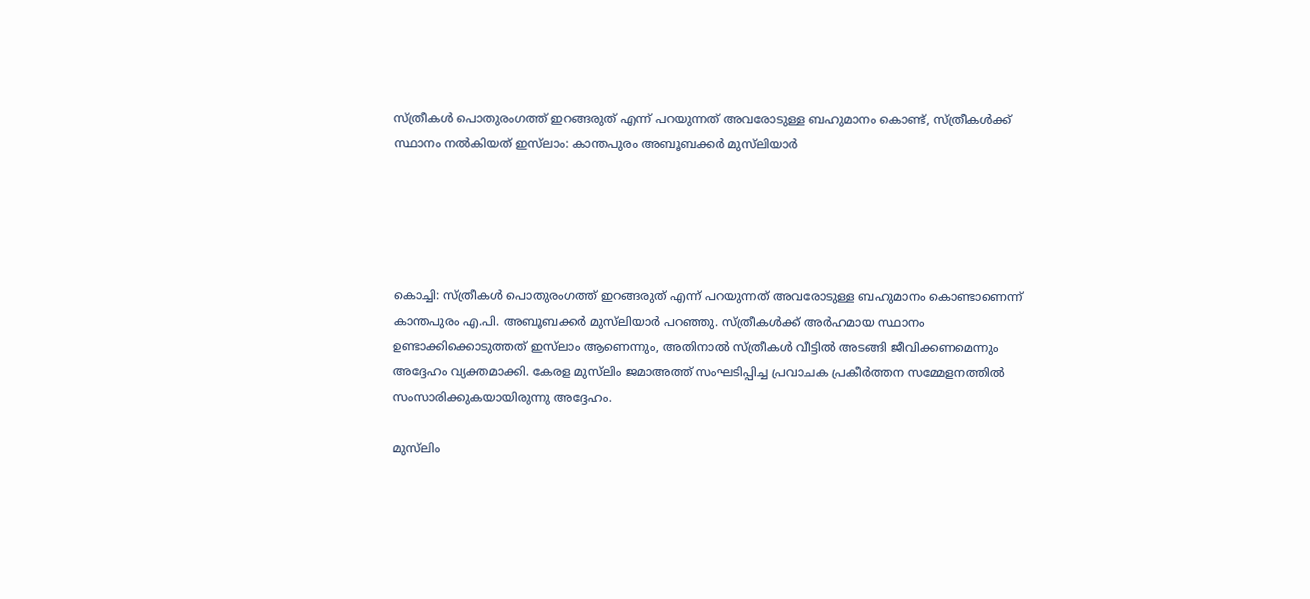സ്ത്രീകൾ പൊതുരംഗത്ത് ഇറങ്ങരുത് എന്ന് പറയുന്നത് അവരോടുള്ള ബഹുമാനം കൊണ്ട്, സ്ത്രീകൾക്ക് സ്ഥാനം നൽകിയത് ഇസ്‌ലാം: കാന്തപുരം അബൂബക്കർ മുസ്‌ലിയാർ





കൊച്ചി: സ്ത്രീകൾ പൊതുരംഗത്ത് ഇറങ്ങരുത് എന്ന് പറയുന്നത് അവരോടുള്ള ബഹുമാനം കൊണ്ടാണെന്ന് കാന്തപുരം എ.പി. അബൂബക്കർ മുസ്‌ലിയാർ പറഞ്ഞു. സ്ത്രീകൾക്ക് അർഹമായ സ്ഥാനം ഉണ്ടാക്കിക്കൊടുത്തത് ഇസ്‌ലാം ആണെന്നും, അതിനാൽ സ്ത്രീകൾ വീട്ടിൽ അടങ്ങി ജീവിക്കണമെന്നും അദ്ദേഹം വ്യക്തമാക്കി. കേരള മുസ്‌ലിം ജമാഅത്ത് സംഘടിപ്പിച്ച പ്രവാചക പ്രകീർത്തന സമ്മേളനത്തിൽ സംസാരിക്കുകയായിരുന്നു അദ്ദേഹം.

മുസ്‌ലിം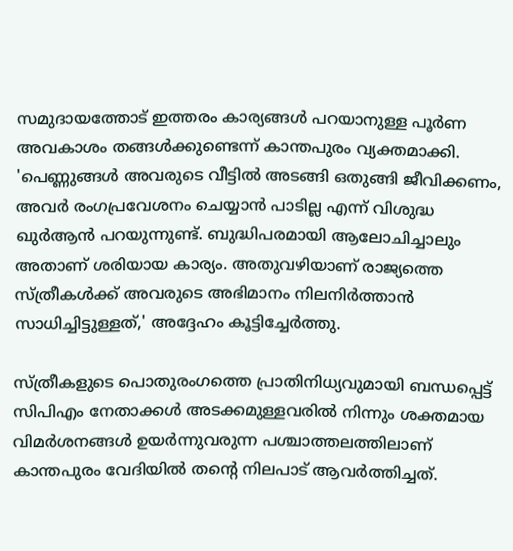സമുദായത്തോട് ഇത്തരം കാര്യങ്ങൾ പറയാനുള്ള പൂർണ അവകാശം തങ്ങൾക്കുണ്ടെന്ന് കാന്തപുരം വ്യക്തമാക്കി. 'പെണ്ണുങ്ങൾ അവരുടെ വീട്ടിൽ അടങ്ങി ഒതുങ്ങി ജീവിക്കണം, അവർ രംഗപ്രവേശനം ചെയ്യാൻ പാടില്ല എന്ന് വിശുദ്ധ ഖുർആൻ പറയുന്നുണ്ട്. ബുദ്ധിപരമായി ആലോചിച്ചാലും അതാണ് ശരിയായ കാര്യം. അതുവഴിയാണ് രാജ്യത്തെ സ്ത്രീകൾക്ക് അവരുടെ അഭിമാനം നിലനിർത്താൻ സാധിച്ചിട്ടുള്ളത്,' അദ്ദേഹം കൂട്ടിച്ചേർത്തു.

സ്ത്രീകളുടെ പൊതുരംഗത്തെ പ്രാതിനിധ്യവുമായി ബന്ധപ്പെട്ട് സിപിഎം നേതാക്കൾ അടക്കമുള്ളവരിൽ നിന്നും ശക്തമായ വിമർശനങ്ങൾ ഉയർന്നുവരുന്ന പശ്ചാത്തലത്തിലാണ് കാന്തപുരം വേദിയിൽ തന്റെ നിലപാട് ആവർത്തിച്ചത്.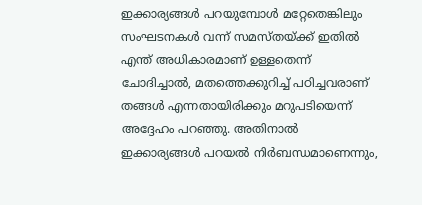ഇക്കാര്യങ്ങൾ പറയുമ്പോൾ മറ്റേതെങ്കിലും സംഘടനകൾ വന്ന് സമസ്തയ്ക്ക് ഇതിൽ എന്ത് അധികാരമാണ് ഉള്ളതെന്ന് ചോദിച്ചാൽ, മതത്തെക്കുറിച്ച് പഠിച്ചവരാണ് തങ്ങൾ എന്നതായിരിക്കും മറുപടിയെന്ന് അദ്ദേഹം പറഞ്ഞു. അതിനാൽ ഇക്കാര്യങ്ങൾ പറയൽ നിർബന്ധമാണെന്നും,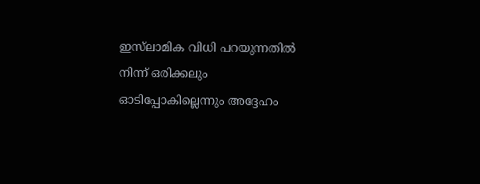ഇസ്‌ലാമിക വിധി പറയുന്നതിൽ നിന്ന് ഒരിക്കലും ഓടിപ്പോകില്ലെന്നും അദ്ദേഹം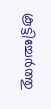കൂട്ടിച്ചേർത്തു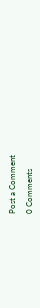Post a Comment

0 Comments